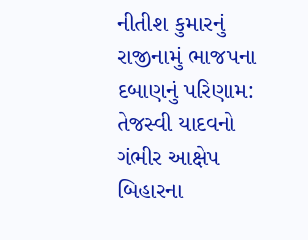નીતીશ કુમારનું રાજીનામું ભાજપના દબાણનું પરિણામ: તેજસ્વી યાદવનો ગંભીર આક્ષેપ
બિહારના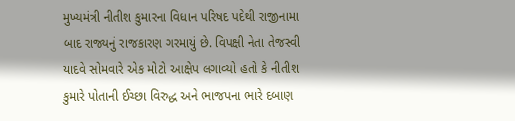મુખ્યમંત્રી નીતીશ કુમારના વિધાન પરિષદ પદેથી રાજીનામા બાદ રાજ્યનું રાજકારણ ગરમાયું છે. વિપક્ષી નેતા તેજસ્વી યાદવે સોમવારે એક મોટો આક્ષેપ લગાવ્યો હતો કે નીતીશ કુમારે પોતાની ઈચ્છા વિરુદ્ધ અને ભાજપના ભારે દબાણ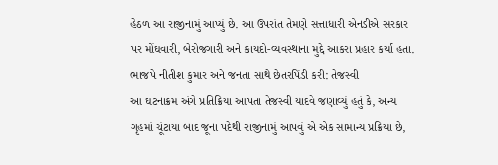હેઠળ આ રાજીનામું આપ્યું છે. આ ઉપરાંત તેમણે સત્તાધારી એનડીએ સરકાર પર મોંઘવારી, બેરોજગારી અને કાયદો-વ્યવસ્થાના મુદ્દે આકરા પ્રહાર કર્યા હતા.
ભાજપે નીતીશ કુમાર અને જનતા સાથે છેતરપિંડી કરી: તેજસ્વી
આ ઘટનાક્રમ અંગે પ્રતિક્રિયા આપતા તેજસ્વી યાદવે જણાવ્યું હતું કે, અન્ય ગૃહમાં ચૂંટાયા બાદ જૂના પદેથી રાજીનામું આપવું એ એક સામાન્ય પ્રક્રિયા છે,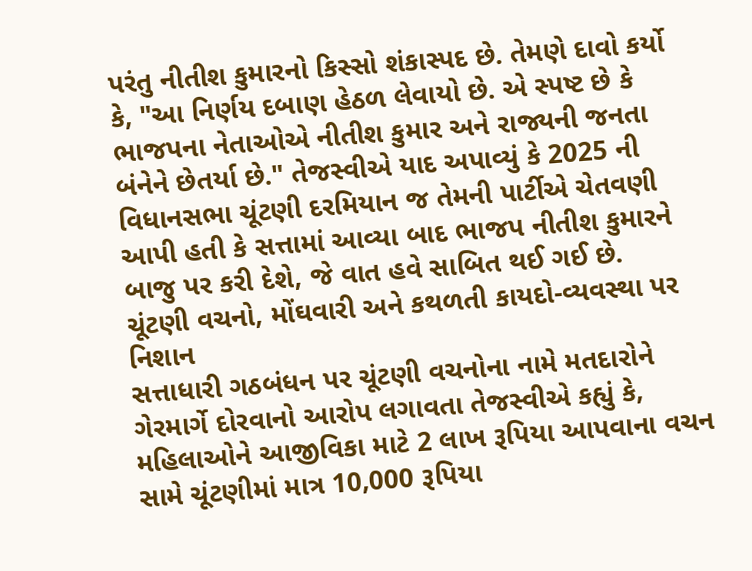પરંતુ નીતીશ કુમારનો કિસ્સો શંકાસ્પદ છે. તેમણે દાવો કર્યો કે, "આ નિર્ણય દબાણ હેઠળ લેવાયો છે. એ સ્પષ્ટ છે કે ભાજપના નેતાઓએ નીતીશ કુમાર અને રાજ્યની જનતા બંનેને છેતર્યા છે." તેજસ્વીએ યાદ અપાવ્યું કે 2025 ની વિધાનસભા ચૂંટણી દરમિયાન જ તેમની પાર્ટીએ ચેતવણી આપી હતી કે સત્તામાં આવ્યા બાદ ભાજપ નીતીશ કુમારને બાજુ પર કરી દેશે, જે વાત હવે સાબિત થઈ ગઈ છે.
ચૂંટણી વચનો, મોંઘવારી અને કથળતી કાયદો-વ્યવસ્થા પર નિશાન
સત્તાધારી ગઠબંધન પર ચૂંટણી વચનોના નામે મતદારોને ગેરમાર્ગે દોરવાનો આરોપ લગાવતા તેજસ્વીએ કહ્યું કે, મહિલાઓને આજીવિકા માટે 2 લાખ રૂપિયા આપવાના વચન સામે ચૂંટણીમાં માત્ર 10,000 રૂપિયા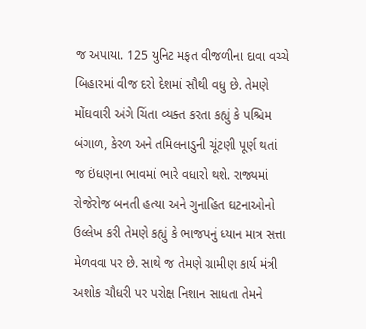જ અપાયા. 125 યુનિટ મફત વીજળીના દાવા વચ્ચે બિહારમાં વીજ દરો દેશમાં સૌથી વધુ છે. તેમણે મોંઘવારી અંગે ચિંતા વ્યક્ત કરતા કહ્યું કે પશ્ચિમ બંગાળ, કેરળ અને તમિલનાડુની ચૂંટણી પૂર્ણ થતાં જ ઇંધણના ભાવમાં ભારે વધારો થશે. રાજ્યમાં રોજેરોજ બનતી હત્યા અને ગુનાહિત ઘટનાઓનો ઉલ્લેખ કરી તેમણે કહ્યું કે ભાજપનું ધ્યાન માત્ર સત્તા મેળવવા પર છે. સાથે જ તેમણે ગ્રામીણ કાર્ય મંત્રી અશોક ચૌધરી પર પરોક્ષ નિશાન સાધતા તેમને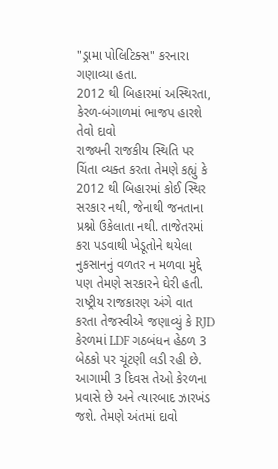"ડ્રામા પોલિટિક્સ" કરનારા ગણાવ્યા હતા.
2012 થી બિહારમાં અસ્થિરતા, કેરળ-બંગાળમાં ભાજપ હારશે તેવો દાવો
રાજ્યની રાજકીય સ્થિતિ પર ચિંતા વ્યક્ત કરતા તેમણે કહ્યું કે 2012 થી બિહારમાં કોઈ સ્થિર સરકાર નથી, જેનાથી જનતાના પ્રશ્નો ઉકેલાતા નથી. તાજેતરમાં કરા પડવાથી ખેડૂતોને થયેલા નુકસાનનું વળતર ન મળવા મુદ્દે પણ તેમણે સરકારને ઘેરી હતી. રાષ્ટ્રીય રાજકારણ અંગે વાત કરતા તેજસ્વીએ જણાવ્યું કે RJD કેરળમાં LDF ગઠબંધન હેઠળ 3 બેઠકો પર ચૂંટણી લડી રહી છે. આગામી 3 દિવસ તેઓ કેરળના પ્રવાસે છે અને ત્યારબાદ ઝારખંડ જશે. તેમણે અંતમાં દાવો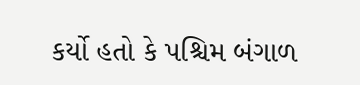કર્યો હતો કે પશ્ચિમ બંગાળ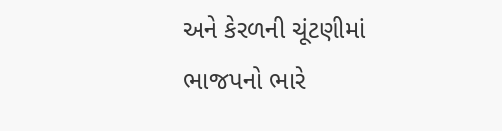અને કેરળની ચૂંટણીમાં ભાજપનો ભારે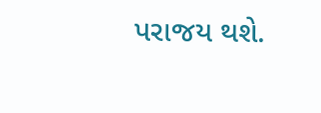પરાજય થશે.